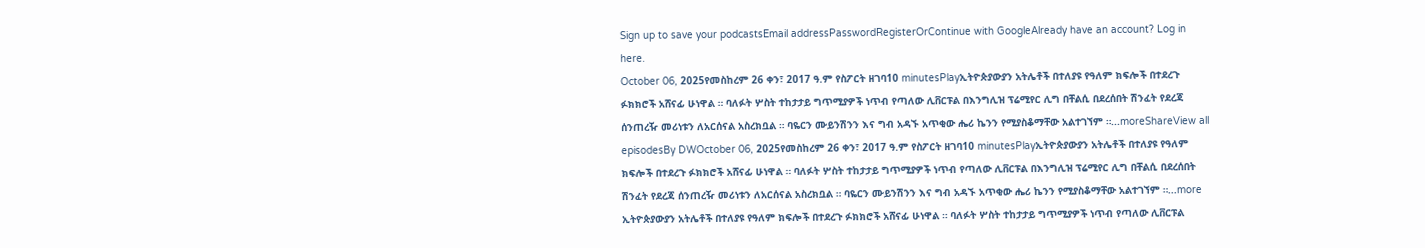Sign up to save your podcastsEmail addressPasswordRegisterOrContinue with GoogleAlready have an account? Log in here.
October 06, 2025የመስከረም 26 ቀን፣ 2017 ዓ.ም የስፖርት ዘገባ10 minutesPlayኢትዮጵያውያን አትሌቶች በተለያዩ የዓለም ክፍሎች በተደረጉ ፉክክሮች አሸናፊ ሁነዋል ። ባለፉት ሦስት ተከታታይ ግጥሚያዎች ነጥብ የጣለው ሊቨርፑል በእንግሊዝ ፕሬሚየር ሊግ በቸልሲ በደረሰበት ሽንፈት የደረጃ ሰንጠረዥ መሪነቱን ለአርሰናል አስረክቧል ። ባዬርን ሙይንሽንን እና ግብ አዳኙ አጥቂው ሔሪ ኬንን የሚያስቆማቸው አልተገኘም ።...moreShareView all episodesBy DWOctober 06, 2025የመስከረም 26 ቀን፣ 2017 ዓ.ም የስፖርት ዘገባ10 minutesPlayኢትዮጵያውያን አትሌቶች በተለያዩ የዓለም ክፍሎች በተደረጉ ፉክክሮች አሸናፊ ሁነዋል ። ባለፉት ሦስት ተከታታይ ግጥሚያዎች ነጥብ የጣለው ሊቨርፑል በእንግሊዝ ፕሬሚየር ሊግ በቸልሲ በደረሰበት ሽንፈት የደረጃ ሰንጠረዥ መሪነቱን ለአርሰናል አስረክቧል ። ባዬርን ሙይንሽንን እና ግብ አዳኙ አጥቂው ሔሪ ኬንን የሚያስቆማቸው አልተገኘም ።...more
ኢትዮጵያውያን አትሌቶች በተለያዩ የዓለም ክፍሎች በተደረጉ ፉክክሮች አሸናፊ ሁነዋል ። ባለፉት ሦስት ተከታታይ ግጥሚያዎች ነጥብ የጣለው ሊቨርፑል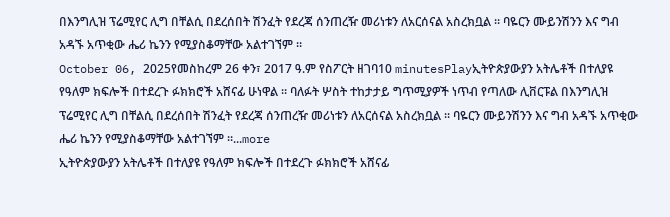በእንግሊዝ ፕሬሚየር ሊግ በቸልሲ በደረሰበት ሽንፈት የደረጃ ሰንጠረዥ መሪነቱን ለአርሰናል አስረክቧል ። ባዬርን ሙይንሽንን እና ግብ አዳኙ አጥቂው ሔሪ ኬንን የሚያስቆማቸው አልተገኘም ።
October 06, 2025የመስከረም 26 ቀን፣ 2017 ዓ.ም የስፖርት ዘገባ10 minutesPlayኢትዮጵያውያን አትሌቶች በተለያዩ የዓለም ክፍሎች በተደረጉ ፉክክሮች አሸናፊ ሁነዋል ። ባለፉት ሦስት ተከታታይ ግጥሚያዎች ነጥብ የጣለው ሊቨርፑል በእንግሊዝ ፕሬሚየር ሊግ በቸልሲ በደረሰበት ሽንፈት የደረጃ ሰንጠረዥ መሪነቱን ለአርሰናል አስረክቧል ። ባዬርን ሙይንሽንን እና ግብ አዳኙ አጥቂው ሔሪ ኬንን የሚያስቆማቸው አልተገኘም ።...more
ኢትዮጵያውያን አትሌቶች በተለያዩ የዓለም ክፍሎች በተደረጉ ፉክክሮች አሸናፊ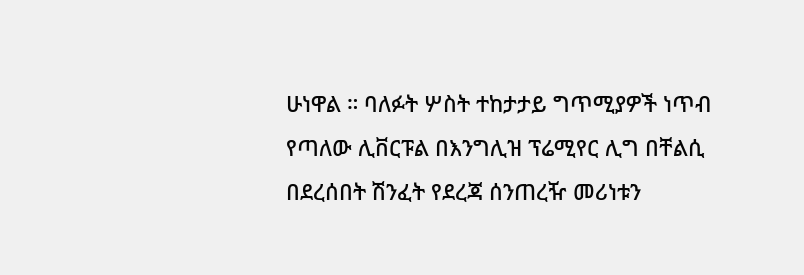ሁነዋል ። ባለፉት ሦስት ተከታታይ ግጥሚያዎች ነጥብ የጣለው ሊቨርፑል በእንግሊዝ ፕሬሚየር ሊግ በቸልሲ በደረሰበት ሽንፈት የደረጃ ሰንጠረዥ መሪነቱን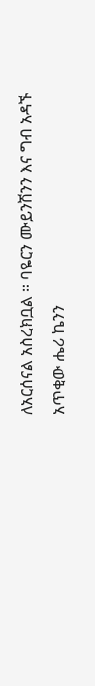ለአርሰናል አስረክቧል ። ባዬርን ሙይንሽንን እና ግብ አዳኙ አጥቂው ሔሪ ኬንን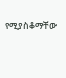የሚያስቆማቸው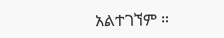አልተገኘም ።